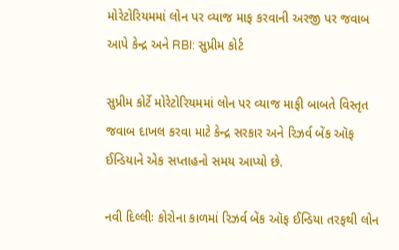મોરેટોરિયમમાં લોન પર વ્યાજ માફ કરવાની અરજી પર જવાબ આપે કેન્દ્ર અને RBI: સુપ્રીમ કોર્ટ

સુપ્રીમ કોર્ટે મોરેટોરિયમમાં લોન પર વ્યાજ માફી બાબતે વિસ્તૃત જવાબ દાખલ કરવા માટે કેન્દ્ર સરકાર અને રિઝર્વ બેંક ઑફ ઈન્ડિયાને એક સપ્તાહનો સમય આપ્યો છે.

નવી દિલ્લીઃ કોરોના કાળમાં રિઝર્વ બેંક ઑફ ઈન્ડિયા તરફથી લોન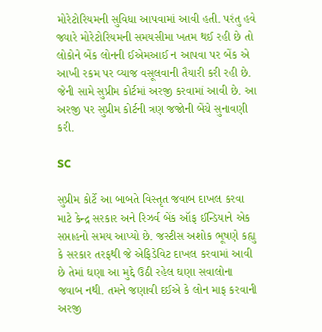મોરેટોરિયમની સુવિધા આપવામાં આવી હતી. પરંતુ હવે જ્યારે મોરેટોરિયમની સમયસીમા ખતમ થઈ રહી છે તો લોકોને બેંક લોનની ઈએમઆઈ ન આપવા પર બેંક એ આખી રકમ પર વ્યાજ વસૂલવાની તૈયારી કરી રહી છે. જેની સામે સુપ્રીમ કોર્ટમાં અરજી કરવામાં આવી છે. આ અરજી પર સુપ્રીમ કોર્ટની ત્રણ જજોની બેંચે સુનાવણી કરી.

SC

સુપ્રીમ કોર્ટે આ બાબતે વિસ્તૃત જવાબ દાખલ કરવા માટે કેન્દ્ર સરકાર અને રિઝર્વ બેંક ઑફ ઈન્ડિયાને એક સપ્તાહનો સમય આપ્યો છે. જસ્ટીસ અશોક ભૂષણે કહ્યુ કે સરકાર તરફથી જે એફિડેવિટ દાખલ કરવામાં આવી છે તેમાં ઘણા આ મુદ્દે ઉઠી રહેલ ઘણા સવાલોના જવાબ નથી. તમને જણાવી દઈએ કે લોન માફ કરવાની અરજી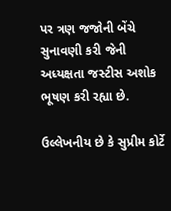પર ત્રણ જજોની બેંચે સુનાવણી કરી જેની અધ્યક્ષતા જસ્ટીસ અશોક ભૂષણ કરી રહ્યા છે.

ઉલ્લેખનીય છે કે સુપ્રીમ કોર્ટે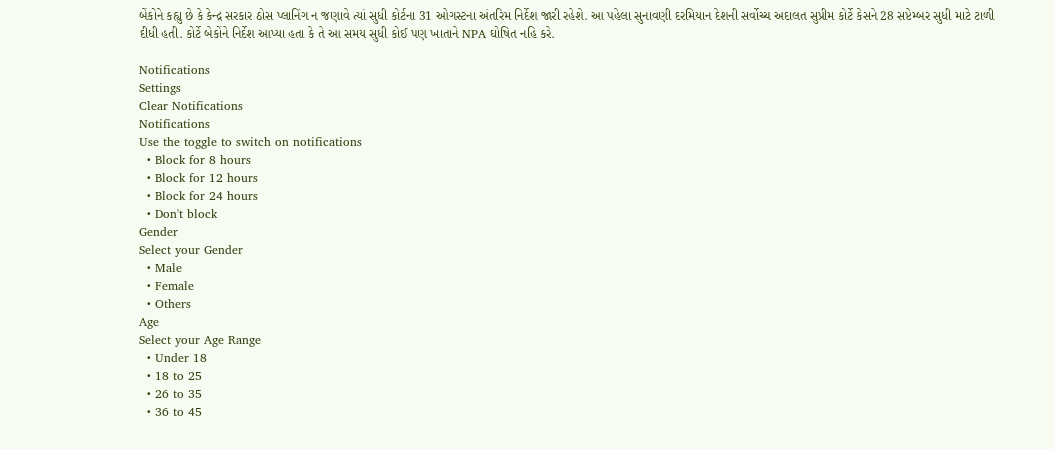બેંકોને કહ્યુ છે કે કેન્દ્ર સરકાર ઠોસ પ્લાનિંગ ન જણાવે ત્યાં સુધી કોર્ટના 31 ઓગસ્ટના અંતરિમ નિર્દેશ જારી રહેશે. આ પહેલા સુનાવણી દરમિયાન દેશની સર્વોચ્ચ અદાલત સુપ્રીમ કોર્ટે કેસને 28 સપ્ટેમ્બર સુધી માટે ટાળી દીધી હતી. કોર્ટે બેકોંને નિર્દેશ આપ્યા હતા કે તે આ સમય સુધી કોઈ પણ ખાતાને NPA ઘોષિત નહિ કરે.

Notifications
Settings
Clear Notifications
Notifications
Use the toggle to switch on notifications
  • Block for 8 hours
  • Block for 12 hours
  • Block for 24 hours
  • Don't block
Gender
Select your Gender
  • Male
  • Female
  • Others
Age
Select your Age Range
  • Under 18
  • 18 to 25
  • 26 to 35
  • 36 to 45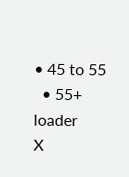• 45 to 55
  • 55+
loader
X